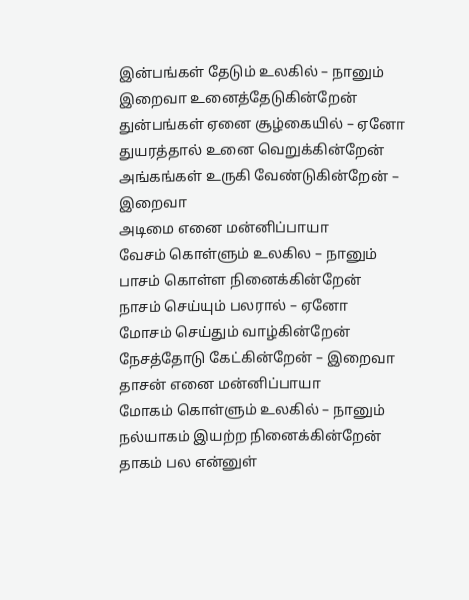இன்பங்கள் தேடும் உலகில் – நானும்
இறைவா உனைத்தேடுகின்றேன்
துன்பங்கள் ஏனை சூழ்கையில் – ஏனோ
துயரத்தால் உனை வெறுக்கின்றேன்
அங்கங்கள் உருகி வேண்டுகின்றேன் – இறைவா
அடிமை எனை மன்னிப்பாயா
வேசம் கொள்ளும் உலகில – நானும்
பாசம் கொள்ள நினைக்கின்றேன்
நாசம் செய்யும் பலரால் – ஏனோ
மோசம் செய்தும் வாழ்கின்றேன்
நேசத்தோடு கேட்கின்றேன் – இறைவா
தாசன் எனை மன்னிப்பாயா
மோகம் கொள்ளும் உலகில் – நானும்
நல்யாகம் இயற்ற நினைக்கின்றேன்
தாகம் பல என்னுள்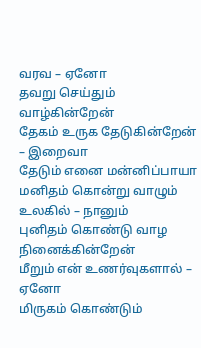வரவ – ஏனோ
தவறு செய்தும் வாழ்கின்றேன்
தேகம் உருக தேடுகின்றேன் – இறைவா
தேடும் எனை மன்னிப்பாயா
மனிதம் கொன்று வாழும் உலகில் – நானும்
புனிதம் கொண்டு வாழ நினைக்கின்றேன்
மீறும் என் உணர்வுகளால் – ஏனோ
மிருகம் கொண்டும்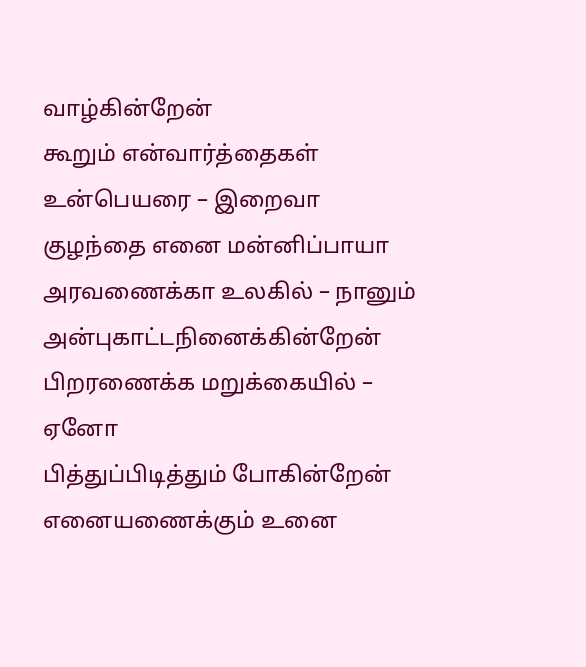வாழ்கின்றேன்
கூறும் என்வார்த்தைகள் உன்பெயரை – இறைவா
குழந்தை எனை மன்னிப்பாயா
அரவணைக்கா உலகில் – நானும்
அன்புகாட்டநினைக்கின்றேன்
பிறரணைக்க மறுக்கையில் – ஏனோ
பித்துப்பிடித்தும் போகின்றேன்
எனையணைக்கும் உனை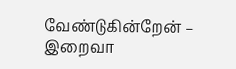வேண்டுகின்றேன் – இறைவா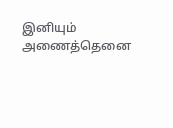இனியும் அணைத்தெனை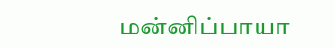மன்னிப்பாயா